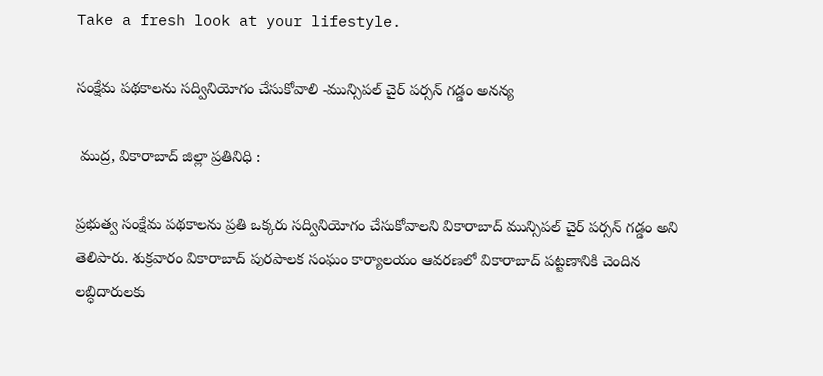Take a fresh look at your lifestyle.

సంక్షేమ పథకాలను సద్వినియోగం చేసుకోవాలి -మున్సిపల్ చైర్ పర్సన్ గడ్డం అనన్య

 ముద్ర, వికారాబాద్ జిల్లా ప్రతినిధి :

ప్రభుత్వ సంక్షేమ పథకాలను ప్రతి ఒక్కరు సద్వినియోగం చేసుకోవాలని వికారాబాద్ మున్సిపల్ చైర్ పర్సన్ గడ్డం అని తెలిపారు. శుక్రవారం వికారాబాద్ పురపాలక సంఘం కార్యాలయం ఆవరణలో వికారాబాద్ పట్టణానికి చెందిన లబ్ధిదారులకు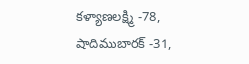కళ్యాణలక్ష్మి -78, షాదిముబారక్ -31,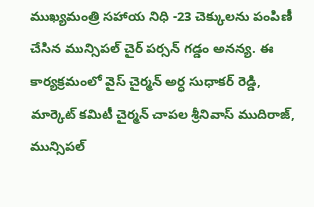ముఖ్యమంత్రి సహాయ నిధి -23 చెక్కులను పంపిణీ చేసిన మున్సిపల్ చైర్ పర్సన్ గడ్డం అనన్య. ఈ కార్యక్రమంలో వైస్ చైర్మన్ అర్ధ సుధాకర్ రెడ్డి, మార్కెట్ కమిటీ చైర్మన్ చాపల శ్రీనివాస్ ముదిరాజ్, మున్సిపల్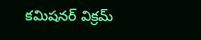కమిషనర్ విక్రమ్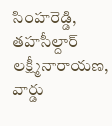సింహరెడ్డి, తహసీల్దార్ లక్ష్మీనారాయణ, వార్డు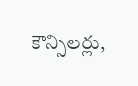కౌన్సిలర్లు,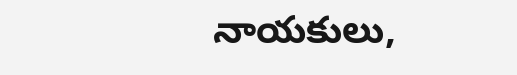నాయకులు,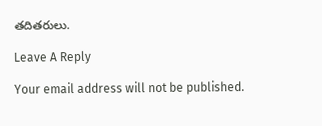తదితరులు.

Leave A Reply

Your email address will not be published.